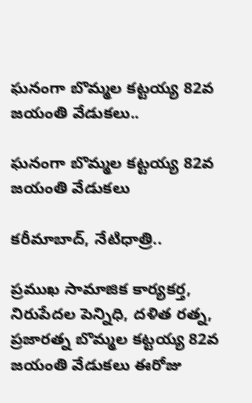ఘనంగా బొమ్మల కట్టయ్య 82వ జయంతి వేడుకలు..

ఘనంగా బొమ్మల కట్టయ్య 82వ జయంతి వేడుకలు

కరీమాబాద్, నేటిధాత్రి..

ప్రముఖ సామాజిక కార్యకర్త, నిరుపేదల పెన్నిధి, దళిత రత్న, ప్రజారత్న బొమ్మల కట్టయ్య 82వ జయంతి వేడుకలు ఈరోజు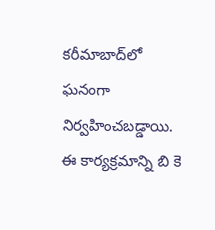కరీమాబాద్‌లో ఘనంగా నిర్వహించబడ్డాయి. ఈ కార్యక్రమాన్ని బి కె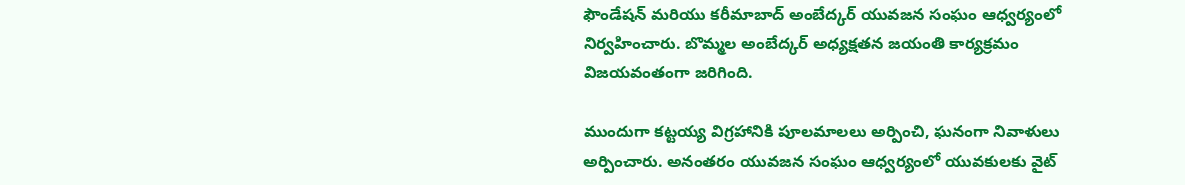ఫౌండేషన్ మరియు కరీమాబాద్ అంబేద్కర్ యువజన సంఘం ఆధ్వర్యంలో నిర్వహించారు. బొమ్మల అంబేద్కర్ అధ్యక్షతన జయంతి కార్యక్రమం విజయవంతంగా జరిగింది.

ముందుగా కట్టయ్య విగ్రహానికి పూలమాలలు అర్పించి, ఘనంగా నివాళులు అర్పించారు. అనంతరం యువజన సంఘం ఆధ్వర్యంలో యువకులకు వైట్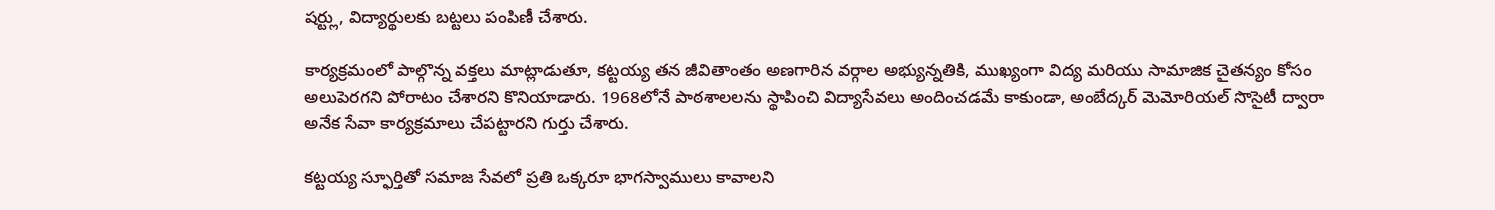షర్ట్లు, విద్యార్థులకు బట్టలు పంపిణీ చేశారు.

కార్యక్రమంలో పాల్గొన్న వక్తలు మాట్లాడుతూ, కట్టయ్య తన జీవితాంతం అణగారిన వర్గాల అభ్యున్నతికి, ముఖ్యంగా విద్య మరియు సామాజిక చైతన్యం కోసం అలుపెరగని పోరాటం చేశారని కొనియాడారు. 1968లోనే పాఠశాలలను స్థాపించి విద్యాసేవలు అందించడమే కాకుండా, అంబేద్కర్ మెమోరియల్ సొసైటీ ద్వారా అనేక సేవా కార్యక్రమాలు చేపట్టారని గుర్తు చేశారు.

కట్టయ్య స్ఫూర్తితో సమాజ సేవలో ప్రతి ఒక్కరూ భాగస్వాములు కావాలని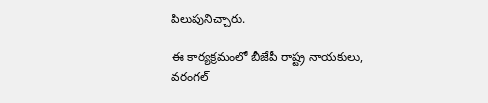పిలుపునిచ్చారు.

ఈ కార్యక్రమంలో బీజేపీ రాష్ట్ర నాయకులు, వరంగల్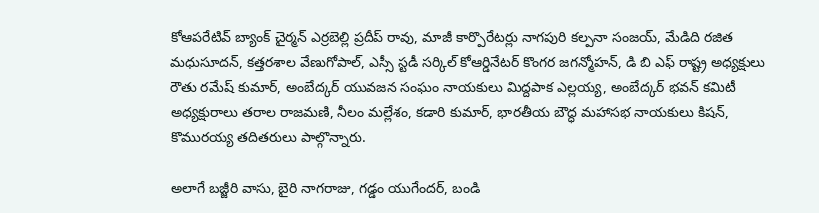కోఆపరేటివ్ బ్యాంక్ చైర్మన్ ఎర్రబెల్లి ప్రదీప్ రావు, మాజీ కార్పొరేటర్లు నాగపురి కల్పనా సంజయ్, మేడిది రజిత మధుసూదన్, కత్తరశాల వేణుగోపాల్, ఎస్సీ స్టడీ సర్కిల్ కోఆర్డినేటర్ కొంగర జగన్మోహన్, డి బి ఎఫ్ రాష్ట్ర అధ్యక్షులు రౌతు రమేష్ కుమార్, అంబేద్కర్ యువజన సంఘం నాయకులు మిద్దపాక ఎల్లయ్య, అంబేద్కర్ భవన్ కమిటీ అధ్యక్షురాలు తరాల రాజమణి, నీలం మల్లేశం, కడారి కుమార్, భారతీయ బౌద్ధ మహాసభ నాయకులు కిషన్, కొమురయ్య తదితరులు పాల్గొన్నారు.

అలాగే బజ్జీరి వాసు, బైరి నాగరాజు, గడ్డం యుగేందర్, బండి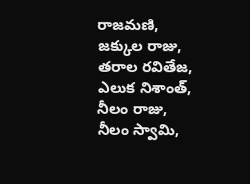రాజమణి, జక్కుల రాజు, తరాల రవితేజ, ఎలుక నిశాంత్, నీలం రాజు, నీలం స్వామి,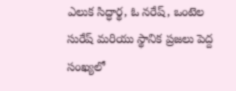ఎలుక సిద్ధార్థ, ఓ నరేష్, ఒంటెల సురేష్ మరియు స్థానిక ప్రజలు పెద్ద సంఖ్యలో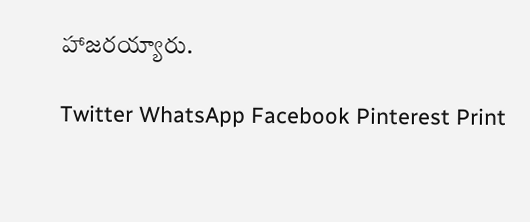హాజరయ్యారు.

Twitter WhatsApp Facebook Pinterest Print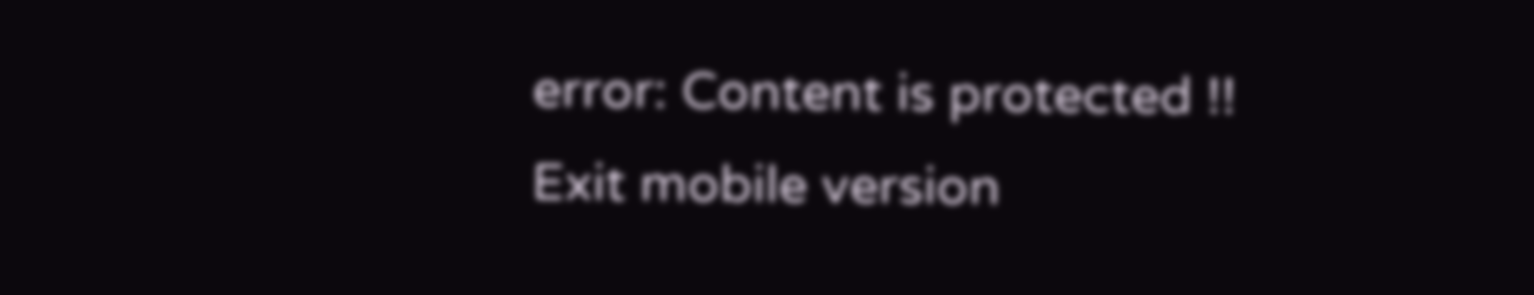error: Content is protected !!
Exit mobile version